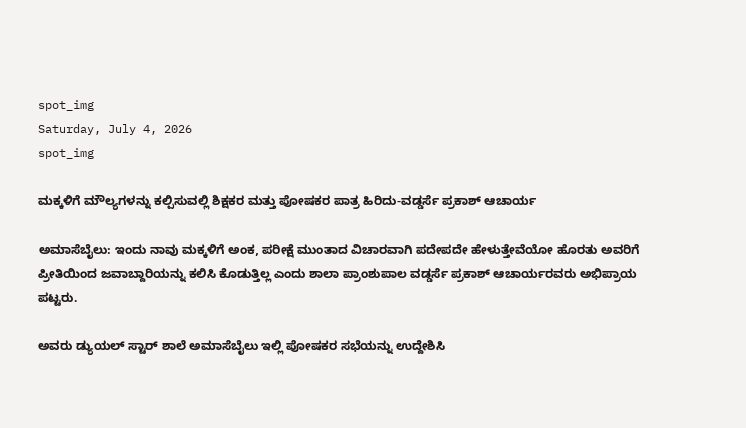spot_img
Saturday, July 4, 2026
spot_img

ಮಕ್ಕಳಿಗೆ ಮೌಲ್ಯಗಳನ್ನು ಕಲ್ಪಿಸುವಲ್ಲಿ ಶಿಕ್ಷಕರ ಮತ್ತು ಪೋಷಕರ ಪಾತ್ರ ಹಿರಿದು-ವಡ್ಡರ್ಸೆ ಪ್ರಕಾಶ್ ಆಚಾರ್ಯ

ಅಮಾಸೆಬೈಲು: ಇಂದು ನಾವು ಮಕ್ಕಳಿಗೆ ಅಂಕ, ಪರೀಕ್ಷೆ ಮುಂತಾದ ವಿಚಾರವಾಗಿ ಪದೇಪದೇ ಹೇಳುತ್ತೇವೆಯೋ ಹೊರತು ಅವರಿಗೆ ಪ್ರೀತಿಯಿಂದ ಜವಾಬ್ದಾರಿಯನ್ನು ಕಲಿಸಿ ಕೊಡುತ್ತಿಲ್ಲ ಎಂದು ಶಾಲಾ ಪ್ರಾಂಶುಪಾಲ ವಡ್ಡರ್ಸೆ ಪ್ರಕಾಶ್ ಆಚಾರ್ಯರವರು ಅಭಿಪ್ರಾಯ ಪಟ್ಟರು.

ಅವರು ಡ್ಯುಯಲ್ ಸ್ಟಾರ್ ಶಾಲೆ ಅಮಾಸೆಬೈಲು ಇಲ್ಲಿ ಪೋಷಕರ ಸಭೆಯನ್ನು ಉದ್ದೇಶಿಸಿ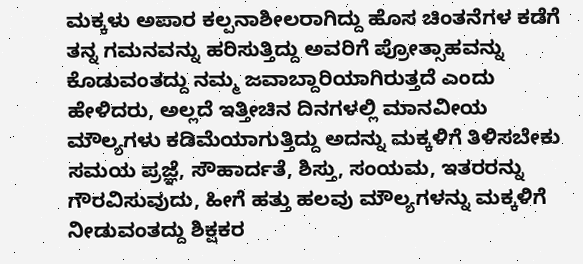ಮಕ್ಕಳು ಅಪಾರ ಕಲ್ಪನಾಶೀಲರಾಗಿದ್ದು ಹೊಸ ಚಿಂತನೆಗಳ ಕಡೆಗೆ ತನ್ನ ಗಮನವನ್ನು ಹರಿಸುತ್ತಿದ್ದು ಅವರಿಗೆ ಪ್ರೋತ್ಸಾಹವನ್ನು ಕೊಡುವಂತದ್ದು ನಮ್ಮ ಜವಾಬ್ದಾರಿಯಾಗಿರುತ್ತದೆ ಎಂದು ಹೇಳಿದರು, ಅಲ್ಲದೆ ಇತ್ತೀಚಿನ ದಿನಗಳಲ್ಲಿ ಮಾನವೀಯ ಮೌಲ್ಯಗಳು ಕಡಿಮೆಯಾಗುತ್ತಿದ್ದು ಅದನ್ನು ಮಕ್ಕಳಿಗೆ ತಿಳಿಸಬೇಕು ಸಮಯ ಪ್ರಜ್ಞೆ, ಸೌಹಾರ್ದತೆ, ಶಿಸ್ತು, ಸಂಯಮ, ಇತರರನ್ನು ಗೌರವಿಸುವುದು, ಹೀಗೆ ಹತ್ತು ಹಲವು ಮೌಲ್ಯಗಳನ್ನು ಮಕ್ಕಳಿಗೆ ನೀಡುವಂತದ್ದು ಶಿಕ್ಷಕರ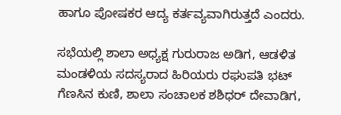ಹಾಗೂ ಪೋಷಕರ ಆದ್ಯ ಕರ್ತವ್ಯವಾಗಿರುತ್ತದೆ ಎಂದರು.

ಸಭೆಯಲ್ಲಿ ಶಾಲಾ ಅಧ್ಯಕ್ಷ ಗುರುರಾಜ ಅಡಿಗ, ಆಡಳಿತ ಮಂಡಳಿಯ ಸದಸ್ಯರಾದ ಹಿರಿಯರು ರಘುಪತಿ ಭಟ್ ಗೆಣಸಿನ ಕುಣಿ, ಶಾಲಾ ಸಂಚಾಲಕ ಶಶಿಧರ್ ದೇವಾಡಿಗ,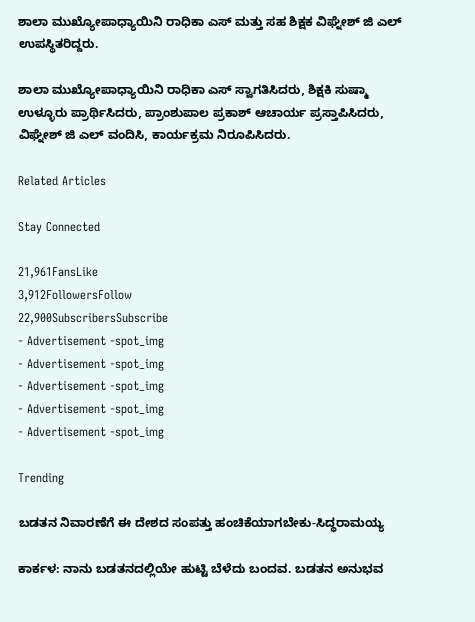ಶಾಲಾ ಮುಖ್ಯೋಪಾಧ್ಯಾಯಿನಿ ರಾಧಿಕಾ ಎಸ್ ಮತ್ತು ಸಹ ಶಿಕ್ಷಕ ವಿಘ್ನೇಶ್ ಜಿ ಎಲ್ ಉಪಸ್ಥಿತರಿದ್ದರು.

ಶಾಲಾ ಮುಖ್ಯೋಪಾಧ್ಯಾಯಿನಿ ರಾಧಿಕಾ ಎಸ್ ಸ್ವಾಗತಿಸಿದರು, ಶಿಕ್ಷಕಿ ಸುಷ್ಮಾ ಉಳ್ಳೂರು ಪ್ರಾರ್ಥಿಸಿದರು, ಪ್ರಾಂಶುಪಾಲ ಪ್ರಕಾಶ್ ಆಚಾರ್ಯ ಪ್ರಸ್ತಾಪಿಸಿದರು, ವಿಘ್ನೇಶ್ ಜಿ ಎಲ್ ವಂದಿಸಿ, ಕಾರ್ಯಕ್ರಮ ನಿರೂಪಿಸಿದರು.

Related Articles

Stay Connected

21,961FansLike
3,912FollowersFollow
22,900SubscribersSubscribe
- Advertisement -spot_img
- Advertisement -spot_img
- Advertisement -spot_img
- Advertisement -spot_img
- Advertisement -spot_img

Trending

ಬಡತನ ನಿವಾರಣೆಗೆ ಈ ದೇಶದ ಸಂಪತ್ತು ಹಂಚಿಕೆಯಾಗಬೇಕು-ಸಿದ್ಧರಾಮಯ್ಯ

ಕಾರ್ಕಳ: ನಾನು ಬಡತನದಲ್ಲಿಯೇ ಹುಟ್ಟಿ ಬೆಳೆದು ಬಂದವ. ಬಡತನ ಅನುಭವ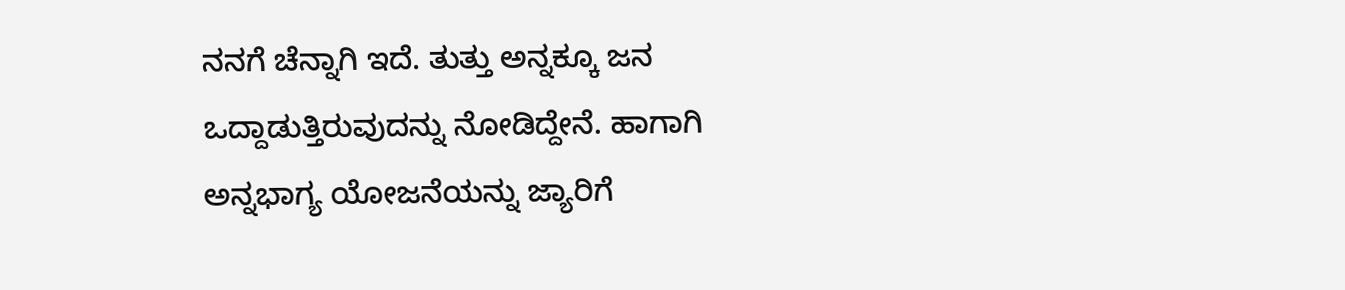ನನಗೆ ಚೆನ್ನಾಗಿ ಇದೆ. ತುತ್ತು ಅನ್ನಕ್ಕೂ ಜನ ಒದ್ದಾಡುತ್ತಿರುವುದನ್ನು ನೋಡಿದ್ದೇನೆ. ಹಾಗಾಗಿ ಅನ್ನಭಾಗ್ಯ ಯೋಜನೆಯನ್ನು ಜ್ಯಾರಿಗೆ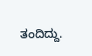ತಂದಿದ್ದು.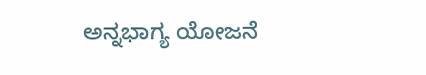ಅನ್ನಭಾಗ್ಯ ಯೋಜನೆ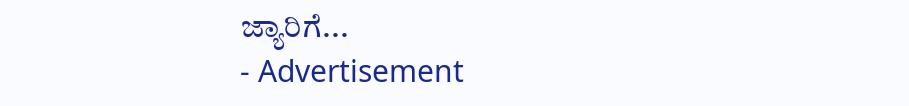ಜ್ಯಾರಿಗೆ...
- Advertisement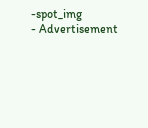-spot_img
- Advertisement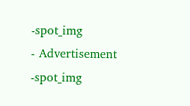-spot_img
- Advertisement -spot_img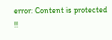error: Content is protected !!